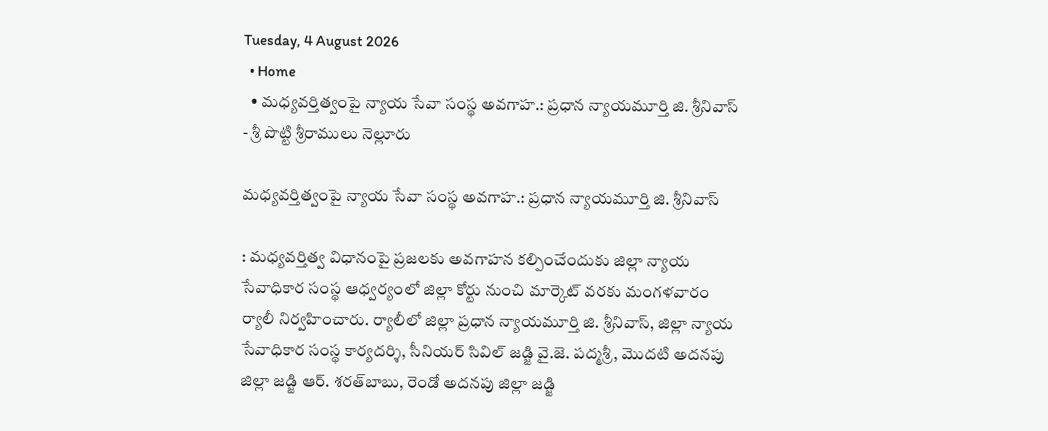Tuesday, 4 August 2026
  • Home
  • మధ్యవర్తిత్వంపై న్యాయ సేవా సంస్థ అవగాహ.: ప్రధాన న్యాయమూర్తి జి. శ్రీనివాస్
- శ్రీ పొట్టి శ్రీరాములు నెల్లూరు

మధ్యవర్తిత్వంపై న్యాయ సేవా సంస్థ అవగాహ.: ప్రధాన న్యాయమూర్తి జి. శ్రీనివాస్

: మధ్యవర్తిత్వ విధానంపై ప్రజలకు అవగాహన కల్పించేందుకు జిల్లా న్యాయ సేవాధికార సంస్థ ఆధ్వర్యంలో జిల్లా కోర్టు నుంచి మార్కెట్‌ వరకు మంగళవారం ర్యాలీ నిర్వహించారు. ర్యాలీలో జిల్లా ప్రధాన న్యాయమూర్తి జి. శ్రీనివాస్, జిల్లా న్యాయ సేవాధికార సంస్థ కార్యదర్శి, సీనియర్ సివిల్ జడ్జి వై.జె. పద్మశ్రీ, మొదటి అదనపు జిల్లా జడ్జి ఆర్. శరత్‌బాబు, రెండో అదనపు జిల్లా జడ్జి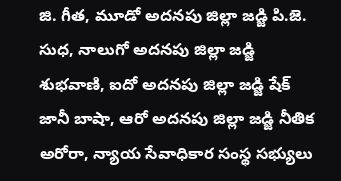జి. గీత, మూడో అదనపు జిల్లా జడ్జి పి.జె. సుధ, నాలుగో అదనపు జిల్లా జడ్జి శుభవాణి, ఐదో అదనపు జిల్లా జడ్జి షేక్ జానీ బాషా, ఆరో అదనపు జిల్లా జడ్జి నీతిక అరోరా, న్యాయ సేవాధికార సంస్థ సభ్యులు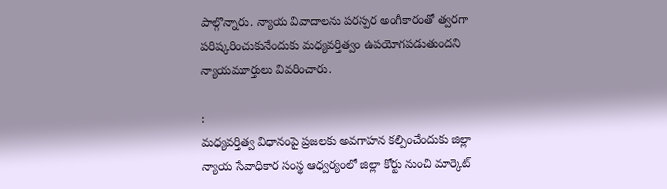పాల్గొన్నారు. న్యాయ వివాదాలను పరస్పర అంగీకారంతో త్వరగా పరిష్కరించుకునేందుకు మధ్యవర్తిత్వం ఉపయోగపడుతుందని న్యాయమూర్తులు వివరించారు.

:
మధ్యవర్తిత్వ విధానంపై ప్రజలకు అవగాహన కల్పించేందుకు జిల్లా న్యాయ సేవాధికార సంస్థ ఆధ్వర్యంలో జిల్లా కోర్టు నుంచి మార్కెట్‌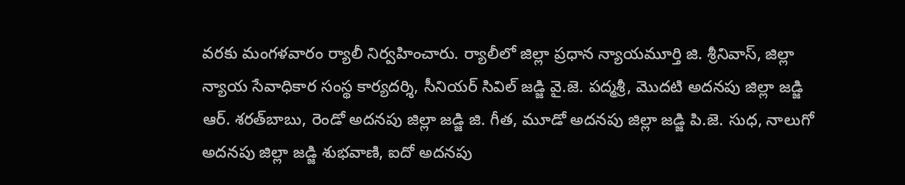వరకు మంగళవారం ర్యాలీ నిర్వహించారు. ర్యాలీలో జిల్లా ప్రధాన న్యాయమూర్తి జి. శ్రీనివాస్, జిల్లా న్యాయ సేవాధికార సంస్థ కార్యదర్శి, సీనియర్ సివిల్ జడ్జి వై.జె. పద్మశ్రీ, మొదటి అదనపు జిల్లా జడ్జి ఆర్. శరత్‌బాబు, రెండో అదనపు జిల్లా జడ్జి జి. గీత, మూడో అదనపు జిల్లా జడ్జి పి.జె. సుధ, నాలుగో అదనపు జిల్లా జడ్జి శుభవాణి, ఐదో అదనపు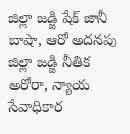జిల్లా జడ్జి షేక్ జానీ బాషా, ఆరో అదనపు జిల్లా జడ్జి నీతిక అరోరా, న్యాయ సేవాధికార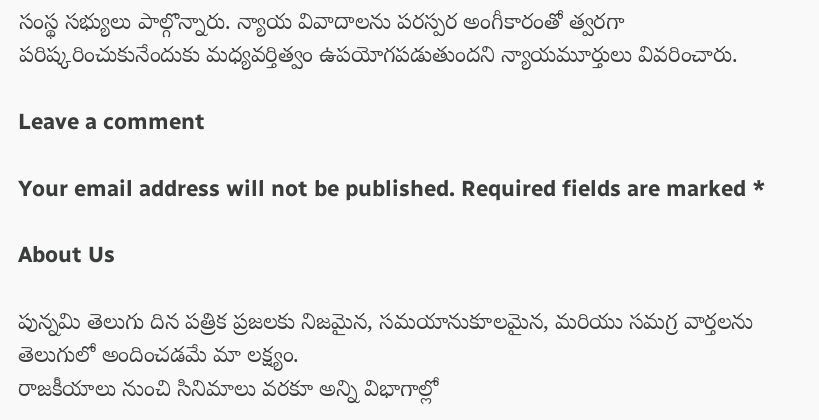సంస్థ సభ్యులు పాల్గొన్నారు. న్యాయ వివాదాలను పరస్పర అంగీకారంతో త్వరగా పరిష్కరించుకునేందుకు మధ్యవర్తిత్వం ఉపయోగపడుతుందని న్యాయమూర్తులు వివరించారు.

Leave a comment

Your email address will not be published. Required fields are marked *

About Us

పున్నమి తెలుగు దిన పత్రిక ప్రజలకు నిజమైన, సమయానుకూలమైన, మరియు సమగ్ర వార్తలను తెలుగులో అందించడమే మా లక్ష్యం.
రాజకీయాలు నుంచి సినిమాలు వరకూ అన్ని విభాగాల్లో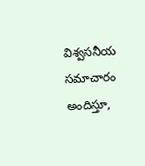విశ్వసనీయ సమాచారం అందిస్తూ,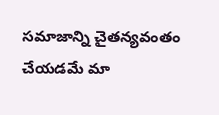సమాజాన్ని చైతన్యవంతం చేయడమే మా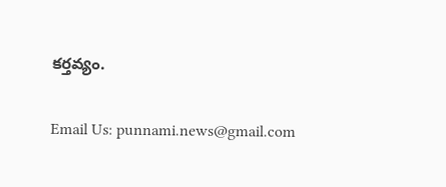కర్తవ్యం.

Email Us: punnami.news@gmail.com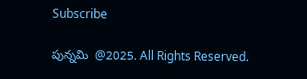Subscribe

పున్నమి  @2025. All Rights Reserved.